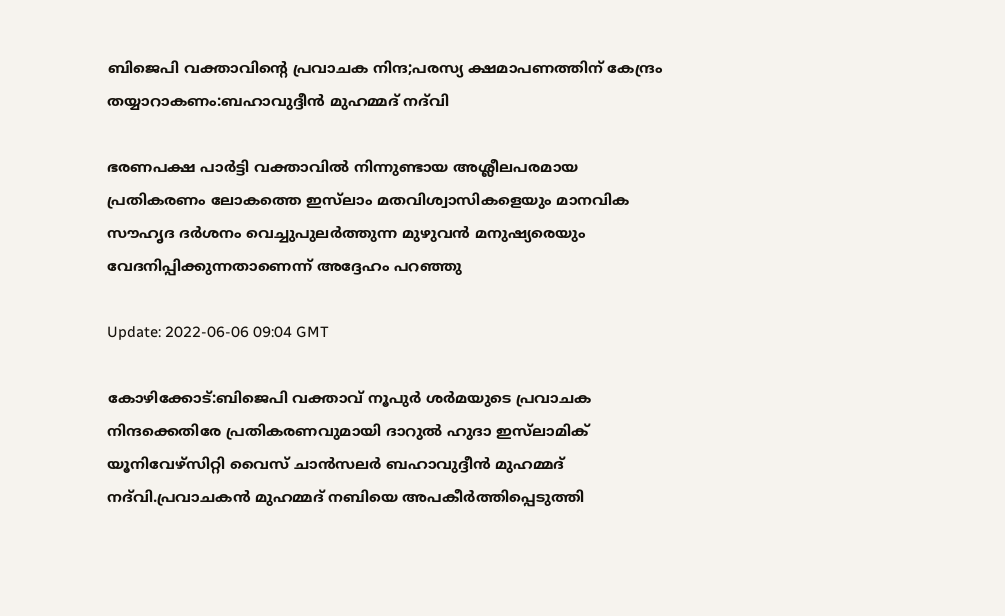ബിജെപി വക്താവിന്റെ പ്രവാചക നിന്ദ;പരസ്യ ക്ഷമാപണത്തിന് കേന്ദ്രം തയ്യാറാകണം:ബഹാവുദ്ദീന്‍ മുഹമ്മദ് നദ്‌വി

ഭരണപക്ഷ പാര്‍ട്ടി വക്താവില്‍ നിന്നുണ്ടായ അശ്ലീലപരമായ പ്രതികരണം ലോകത്തെ ഇസ്‌ലാം മതവിശ്വാസികളെയും മാനവിക സൗഹൃദ ദര്‍ശനം വെച്ചുപുലര്‍ത്തുന്ന മുഴുവന്‍ മനുഷ്യരെയും വേദനിപ്പിക്കുന്നതാണെന്ന് അദ്ദേഹം പറഞ്ഞു

Update: 2022-06-06 09:04 GMT

കോഴിക്കോട്:ബിജെപി വക്താവ് നൂപുര്‍ ശര്‍മയുടെ പ്രവാചക നിന്ദക്കെതിരേ പ്രതികരണവുമായി ദാറുല്‍ ഹുദാ ഇസ്‌ലാമിക് യൂനിവേഴ്‌സിറ്റി വൈസ് ചാന്‍സലര്‍ ബഹാവുദ്ദീന്‍ മുഹമ്മദ് നദ്‌വി.പ്രവാചകന്‍ മുഹമ്മദ് നബിയെ അപകീര്‍ത്തിപ്പെടുത്തി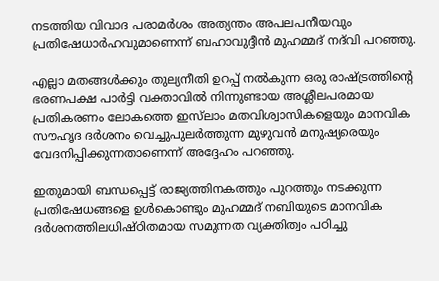നടത്തിയ വിവാദ പരാമര്‍ശം അത്യന്തം അപലപനീയവും പ്രതിഷേധാര്‍ഹവുമാണെന്ന് ബഹാവുദ്ദീന്‍ മുഹമ്മദ് നദ്‌വി പറഞ്ഞു.

എല്ലാ മതങ്ങള്‍ക്കും തുല്യനീതി ഉറപ്പ് നല്‍കുന്ന ഒരു രാഷ്ട്രത്തിന്റെ ഭരണപക്ഷ പാര്‍ട്ടി വക്താവില്‍ നിന്നുണ്ടായ അശ്ലീലപരമായ പ്രതികരണം ലോകത്തെ ഇസ്‌ലാം മതവിശ്വാസികളെയും മാനവിക സൗഹൃദ ദര്‍ശനം വെച്ചുപുലര്‍ത്തുന്ന മുഴുവന്‍ മനുഷ്യരെയും വേദനിപ്പിക്കുന്നതാണെന്ന് അദ്ദേഹം പറഞ്ഞു.

ഇതുമായി ബന്ധപ്പെട്ട് രാജ്യത്തിനകത്തും പുറത്തും നടക്കുന്ന പ്രതിഷേധങ്ങളെ ഉള്‍കൊണ്ടും മുഹമ്മദ് നബിയുടെ മാനവിക ദര്‍ശനത്തിലധിഷ്ഠിതമായ സമുന്നത വ്യക്തിത്വം പഠിച്ചു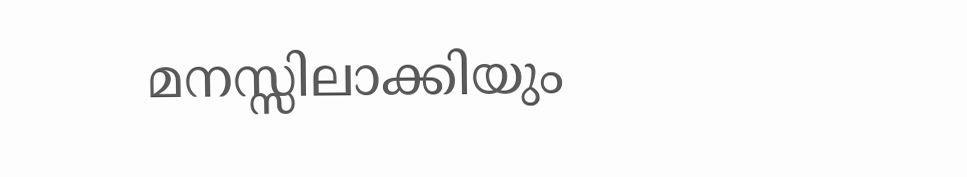മനസ്സിലാക്കിയും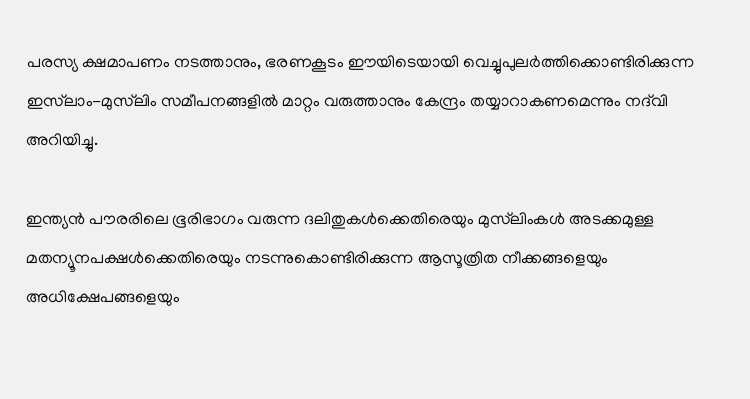പരസ്യ ക്ഷമാപണം നടത്താനും, ഭരണകൂടം ഈയിടെയായി വെച്ചുപുലര്‍ത്തിക്കൊണ്ടിരിക്കുന്ന ഇസ്‌ലാം-മുസ്‌ലിം സമീപനങ്ങളില്‍ മാറ്റം വരുത്താനും കേന്ദ്രം തയ്യാറാകണമെന്നും നദ്‌വി അറിയിച്ചു.

ഇന്ത്യന്‍ പൗരരിലെ ഭൂരിഭാഗം വരുന്ന ദലിതുകള്‍ക്കെതിരെയും മുസ്‌ലിംകള്‍ അടക്കമുള്ള മതന്യൂനപക്ഷള്‍ക്കെതിരെയും നടന്നുകൊണ്ടിരിക്കുന്ന ആസൂത്രിത നീക്കങ്ങളെയും അധിക്ഷേപങ്ങളെയും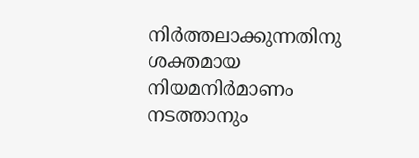നിര്‍ത്തലാക്കുന്നതിനു ശക്തമായ നിയമനിര്‍മാണം നടത്താനും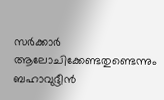സര്‍ക്കാര്‍ ആലോചിക്കേണ്ടതുണ്ടെന്നും ബഹാവുദ്ദീന്‍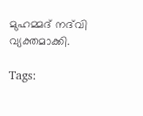മുഹമ്മദ് നദ്‌വി വ്യക്തമാക്കി.

Tags: